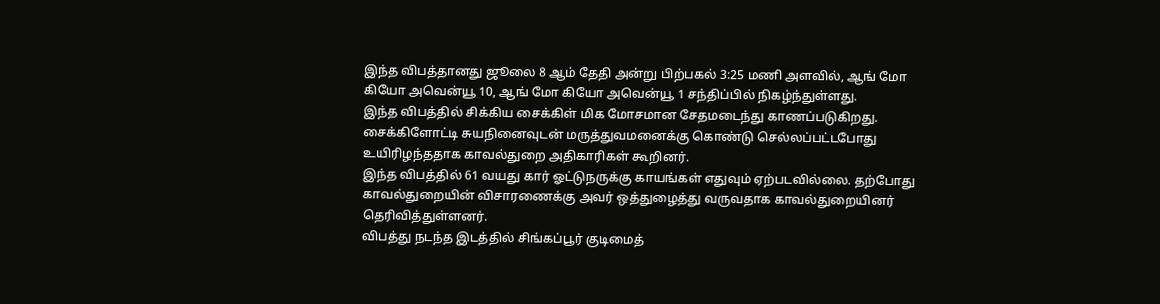இந்த விபத்தானது ஜூலை 8 ஆம் தேதி அன்று பிற்பகல் 3:25 மணி அளவில், ஆங் மோ கியோ அவென்யூ 10, ஆங் மோ கியோ அவென்யூ 1 சந்திப்பில் நிகழ்ந்துள்ளது.
இந்த விபத்தில் சிக்கிய சைக்கிள் மிக மோசமான சேதமடைந்து காணப்படுகிறது. சைக்கிளோட்டி சுயநினைவுடன் மருத்துவமனைக்கு கொண்டு செல்லப்பட்டபோது உயிரிழந்ததாக காவல்துறை அதிகாரிகள் கூறினர்.
இந்த விபத்தில் 61 வயது கார் ஓட்டுநருக்கு காயங்கள் எதுவும் ஏற்படவில்லை. தற்போது காவல்துறையின் விசாரணைக்கு அவர் ஒத்துழைத்து வருவதாக காவல்துறையினர் தெரிவித்துள்ளனர்.
விபத்து நடந்த இடத்தில் சிங்கப்பூர் குடிமைத்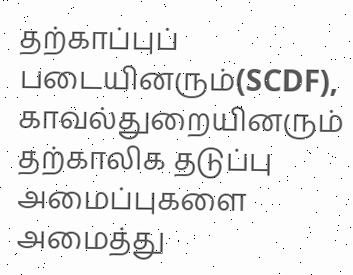தற்காப்புப் படையினரும்(SCDF), காவல்துறையினரும் தற்காலிக தடுப்பு அமைப்புகளை அமைத்து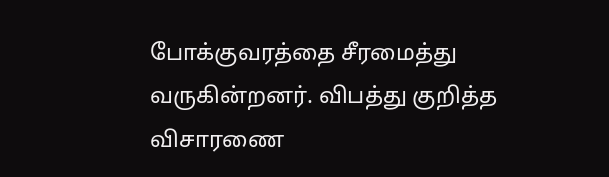போக்குவரத்தை சீரமைத்து வருகின்றனர். விபத்து குறித்த விசாரணை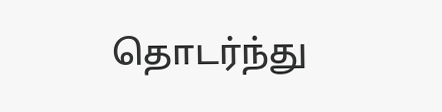தொடர்ந்து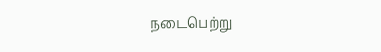நடைபெற்று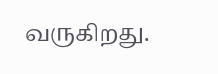வருகிறது.